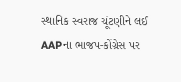સ્થાનિક સ્વરાજ ચૂંટણીને લઈ AAPના ભાજપ-કોંગ્રેસ પર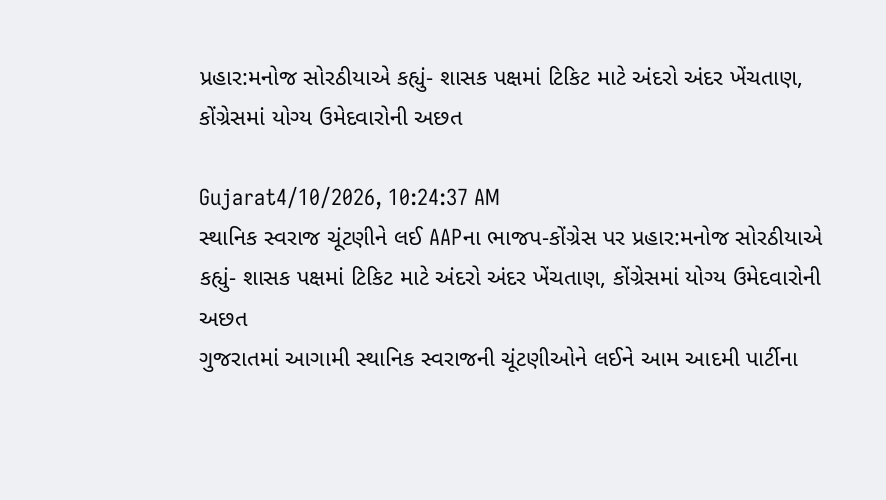પ્રહાર:મનોજ સોરઠીયાએ કહ્યું- શાસક પક્ષમાં ટિકિટ માટે અંદરો અંદર ખેંચતાણ, કોંગ્રેસમાં યોગ્ય ઉમેદવારોની અછત

Gujarat4/10/2026, 10:24:37 AM
સ્થાનિક સ્વરાજ ચૂંટણીને લઈ AAPના ભાજપ-કોંગ્રેસ પર પ્રહાર:મનોજ સોરઠીયાએ કહ્યું- શાસક પક્ષમાં ટિકિટ માટે અંદરો અંદર ખેંચતાણ, કોંગ્રેસમાં યોગ્ય ઉમેદવારોની અછત
ગુજરાતમાં આગામી સ્થાનિક સ્વરાજની ચૂંટણીઓને લઈને આમ આદમી પાર્ટીના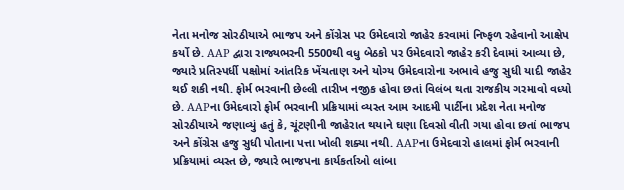નેતા મનોજ સોરઠીયાએ ભાજપ અને કોંગ્રેસ પર ઉમેદવારો જાહેર કરવામાં નિષ્ફળ રહેવાનો આક્ષેપ કર્યો છે. AAP દ્વારા રાજ્યભરની 5500થી વધુ બેઠકો પર ઉમેદવારો જાહેર કરી દેવામાં આવ્યા છે, જ્યારે પ્રતિસ્પર્ધી પક્ષોમાં આંતરિક ખેંચતાણ અને યોગ્ય ઉમેદવારોના અભાવે હજુ સુધી યાદી જાહેર થઈ શકી નથી. ફોર્મ ભરવાની છેલ્લી તારીખ નજીક હોવા છતાં વિલંબ થતા રાજકીય ગરમાવો વધ્યો છે. AAPના ઉમેદવારો ફોર્મ ભરવાની પ્રક્રિયામાં વ્યસ્ત આમ આદમી પાર્ટીના પ્રદેશ નેતા મનોજ સોરઠીયાએ જણાવ્યું હતું કે, ચૂંટણીની જાહેરાત થયાને ઘણા દિવસો વીતી ગયા હોવા છતાં ભાજપ અને કોંગ્રેસ હજુ સુધી પોતાના પત્તા ખોલી શક્યા નથી. AAPના ઉમેદવારો હાલમાં ફોર્મ ભરવાની પ્રક્રિયામાં વ્યસ્ત છે, જ્યારે ભાજપના કાર્યકર્તાઓ લાંબા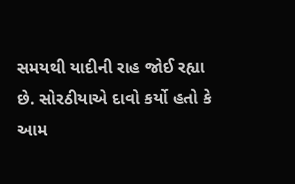સમયથી યાદીની રાહ જોઈ રહ્યા છે. સોરઠીયાએ દાવો કર્યો હતો કે આમ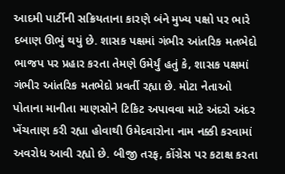આદમી પાર્ટીની સક્રિયતાના કારણે બંને મુખ્ય પક્ષો પર ભારે દબાણ ઊભું થયું છે. શાસક પક્ષમાં ગંભીર આંતરિક મતભેદો ભાજપ પર પ્રહાર કરતા તેમણે ઉમેર્યું હતું કે, શાસક પક્ષમાં ગંભીર આંતરિક મતભેદો પ્રવર્તી રહ્યા છે. મોટા નેતાઓ પોતાના માનીતા માણસોને ટિકિટ અપાવવા માટે અંદરો અંદર ખેંચતાણ કરી રહ્યા હોવાથી ઉમેદવારોના નામ નક્કી કરવામાં અવરોધ આવી રહ્યો છે. બીજી તરફ, કોંગ્રેસ પર કટાક્ષ કરતા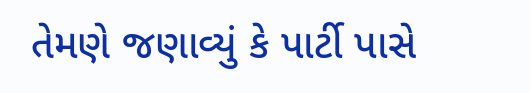તેમણે જણાવ્યું કે પાર્ટી પાસે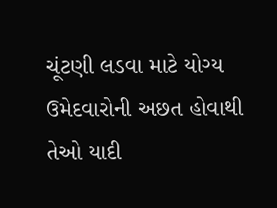ચૂંટણી લડવા માટે યોગ્ય ઉમેદવારોની અછત હોવાથી તેઓ યાદી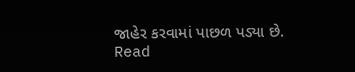જાહેર કરવામાં પાછળ પડ્યા છે.
Read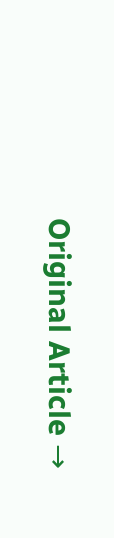Original Article →